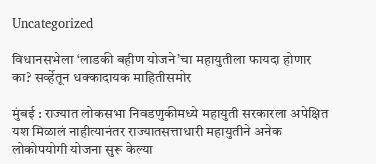Uncategorized

विधानसभेला ‘लाडकी बहीण योजने’चा महायुतीला फायदा होणार का? सर्व्हेतून धक्कादायक माहितीसमोर

मुंबई : राज्यात लोकसभा निवडणुकीमध्ये महायुती सरकारला अपेक्षित यश मिळालं नाहीत्यानंतर राज्यातसत्ताधारी महायुतीने अनेक लोकोपयोगी योजना सुरू केल्या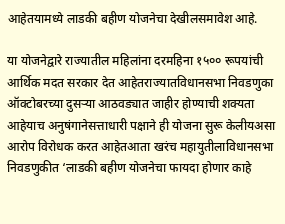आहेतयामध्ये लाडकी बहीण योजनेचा देखीलसमावेश आहे.

या योजनेद्वारे राज्यातील महिलांना दरमहिना १५०० रूपयांची आर्थिक मदत सरकार देत आहेतराज्यातविधानसभा निवडणुका ऑक्टोबरच्या दुसऱ्या आठवड्यात जाहीर होण्याची शक्यता आहेयाच अनुषंगानेसत्ताधारी पक्षाने ही योजना सुरू केलीयअसा आरोप विरोधक करत आहेतआता खरंच महायुतीलाविधानसभा निवडणुकीत ‘लाडकी बहीण योजनेचा फायदा होणार काहे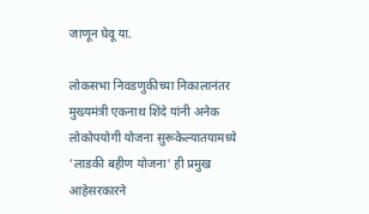जाणून घेवू या.

लोकसभा निवडणुकीच्या निकालानंतर मुख्यमंत्री एकनाथ शिंदे यांनी अनेक लोकोपयोगी योजना सुरूकेल्यातयामध्ये ‘लाडकी बहीण योजना‘ ही प्रमुख आहेसरकारने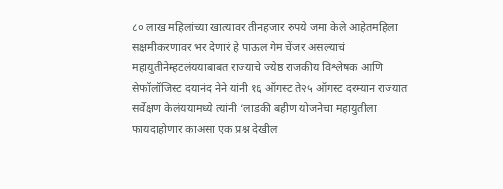८० लाख महिलांच्या खात्यावर तीनहजार रुपये जमा केले आहेतमहिला सक्षमीकरणावर भर देणारं हे पाऊल गेम चेंजर असल्याचं महायुतीनेम्हटलंययाबाबत राज्याचे ज्येष्ठ राजकीय विश्लेषक आणि सेफॉलॉजिस्ट दयानंद नेने यांनी १६ ऑगस्ट ते२५ ऑगस्ट दरम्यान राज्यात सर्वेक्षण केलंययामध्ये त्यांनी ‘लाडकी बहीण योजनेचा महायुतीला फायदाहोणार काअसा एक प्रश्न देखील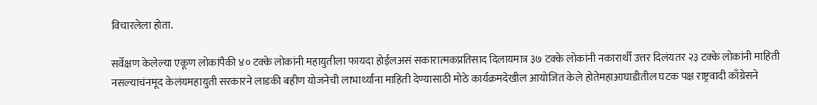विचारलेला होता.

सर्वेक्षण केलेल्या एकूण लोकांपैकी ४० टक्के लोकांनी महायुतीला फायदा होईलअसं सकारात्मकप्रतिसाद दिलायमात्र ३७ टक्के लोकांनी नकारार्थी उत्तर दिलंयतर २३ टक्के लोकांनी माहिती नसल्याचंनमूद केलंयमहायुती सरकारने लाडकी बहीण योजनेची लाभार्थ्यांना माहिती देण्यासाठी मोठे कार्यक्रमदेखील आयोजित केले होतेमहाआघाडीतील घटक पक्ष राष्ट्रवादी काँग्रेसने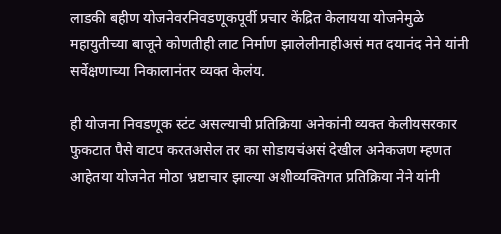लाडकी बहीण योजनेवरनिवडणूकपूर्वी प्रचार केंद्रित केलायया योजनेमुळे महायुतीच्या बाजूने कोणतीही लाट निर्माण झालेलीनाहीअसं मत दयानंद नेने यांनी सर्वेक्षणाच्या निकालानंतर व्यक्त केलंय.

ही योजना निवडणूक स्टंट असल्याची प्रतिक्रिया अनेकांनी व्यक्त केलीयसरकार फुकटात पैसे वाटप करतअसेल तर का सोडायचंअसं देखील अनेकजण म्हणत आहेतया योजनेत मोठा भ्रष्टाचार झाल्या अशीव्यक्तिगत प्रतिक्रिया नेने यांनी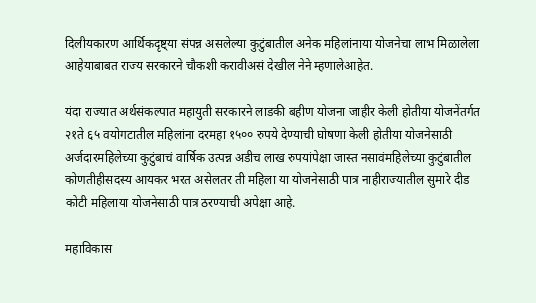दिलीयकारण आर्थिकदृष्ट्या संपन्न असलेल्या कुटुंबातील अनेक महिलांनाया योजनेचा लाभ मिळालेला आहेयाबाबत राज्य सरकारने चौकशी करावीअसं देखील नेने म्हणालेआहेत.

यंदा राज्यात अर्थसंकल्पात महायुती सरकारने लाडकी बहीण योजना जाहीर केली होतीया योजनेंतर्गत २१ते ६५ वयोगटातील महिलांना दरमहा १५०० रुपये देण्याची घोषणा केली होतीया योजनेसाठी अर्जदारमहिलेच्या कुटुंबाचं वार्षिक उत्पन्न अडीच लाख रुपयांपेक्षा जास्त नसावंमहिलेच्या कुटुंबातील कोणतीहीसदस्य आयकर भरत असेलतर ती महिला या योजनेसाठी पात्र नाहीराज्यातील सुमारे दीड कोटी महिलाया योजनेसाठी पात्र ठरण्याची अपेक्षा आहे.

महाविकास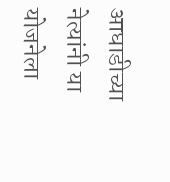आघाडीच्या नेत्यांनी या योजनेला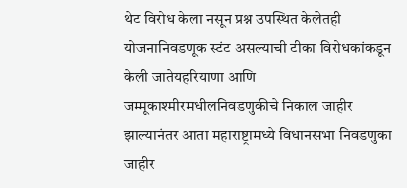थेट विरोध केला नसून प्रश्न उपस्थित केलेतही योजनानिवडणूक स्टंट असल्याची टीका विरोधकांकडून केली जातेयहरियाणा आणि जम्मूकाश्मीरमधीलनिवडणुकीचे निकाल जाहीर झाल्यानंतर आता महाराष्ट्रामध्ये विधानसभा निवडणुका जाहीर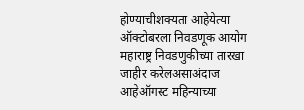होण्याचीशक्यता आहेयेत्या  ऑक्टोबरला निवडणूक आयोग महाराष्ट्र निवडणुकीच्या तारखा जाहीर करेलअसाअंदाज आहेऑगस्ट महिन्याच्या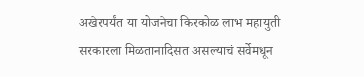अखेरपर्यंत या योजनेचा किरकोळ लाभ महायुती सरकारला मिळतानादिसत असल्याचं सर्वेमधून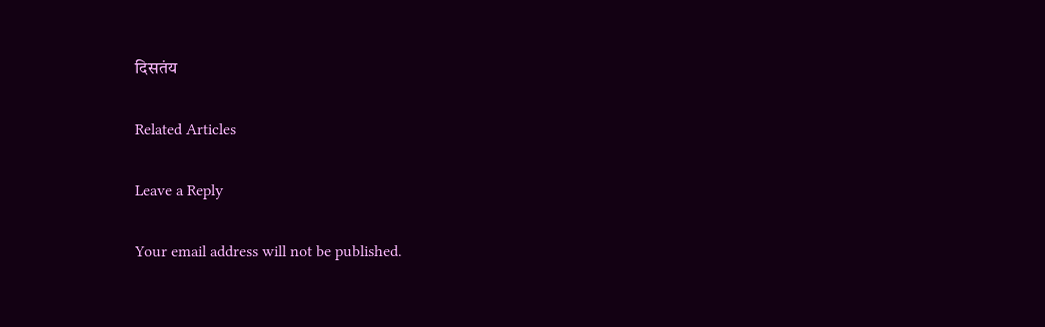दिसतंय

Related Articles

Leave a Reply

Your email address will not be published.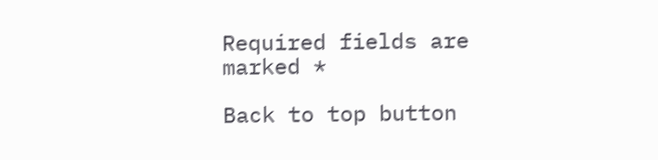Required fields are marked *

Back to top button